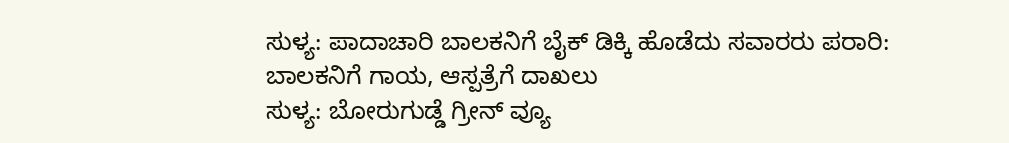ಸುಳ್ಯ: ಪಾದಾಚಾರಿ ಬಾಲಕನಿಗೆ ಬೈಕ್ ಡಿಕ್ಕಿ ಹೊಡೆದು ಸವಾರರು ಪರಾರಿ:
ಬಾಲಕನಿಗೆ ಗಾಯ, ಆಸ್ಪತ್ರೆಗೆ ದಾಖಲು
ಸುಳ್ಯ: ಬೋರುಗುಡ್ಡೆ ಗ್ರೀನ್ ವ್ಯೂ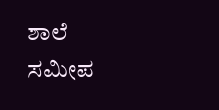ಶಾಲೆ ಸಮೀಪ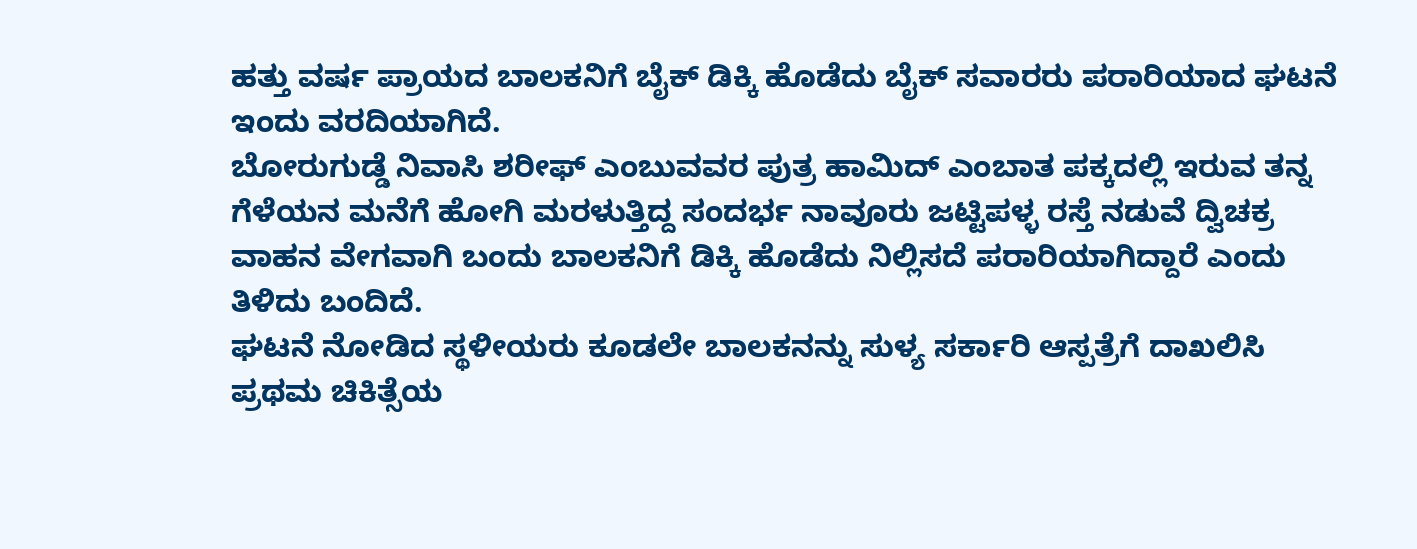ಹತ್ತು ವರ್ಷ ಪ್ರಾಯದ ಬಾಲಕನಿಗೆ ಬೈಕ್ ಡಿಕ್ಕಿ ಹೊಡೆದು ಬೈಕ್ ಸವಾರರು ಪರಾರಿಯಾದ ಘಟನೆ ಇಂದು ವರದಿಯಾಗಿದೆ.
ಬೋರುಗುಡ್ಡೆ ನಿವಾಸಿ ಶರೀಫ್ ಎಂಬುವವರ ಪುತ್ರ ಹಾಮಿದ್ ಎಂಬಾತ ಪಕ್ಕದಲ್ಲಿ ಇರುವ ತನ್ನ ಗೆಳೆಯನ ಮನೆಗೆ ಹೋಗಿ ಮರಳುತ್ತಿದ್ದ ಸಂದರ್ಭ ನಾವೂರು ಜಟ್ಟಿಪಳ್ಳ ರಸ್ತೆ ನಡುವೆ ದ್ವಿಚಕ್ರ ವಾಹನ ವೇಗವಾಗಿ ಬಂದು ಬಾಲಕನಿಗೆ ಡಿಕ್ಕಿ ಹೊಡೆದು ನಿಲ್ಲಿಸದೆ ಪರಾರಿಯಾಗಿದ್ದಾರೆ ಎಂದು ತಿಳಿದು ಬಂದಿದೆ.
ಘಟನೆ ನೋಡಿದ ಸ್ಥಳೀಯರು ಕೂಡಲೇ ಬಾಲಕನನ್ನು ಸುಳ್ಯ ಸರ್ಕಾರಿ ಆಸ್ಪತ್ರೆಗೆ ದಾಖಲಿಸಿ ಪ್ರಥಮ ಚಿಕಿತ್ಸೆಯ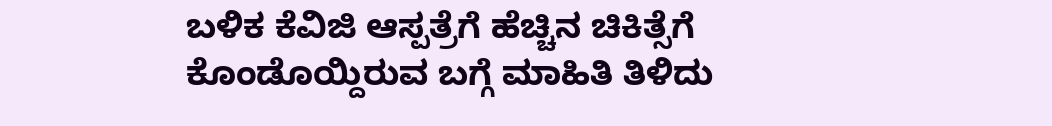ಬಳಿಕ ಕೆವಿಜಿ ಆಸ್ಪತ್ರೆಗೆ ಹೆಚ್ಚಿನ ಚಿಕಿತ್ಸೆಗೆ ಕೊಂಡೊಯ್ದಿರುವ ಬಗ್ಗೆ ಮಾಹಿತಿ ತಿಳಿದು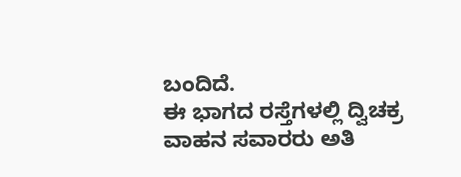ಬಂದಿದೆ.
ಈ ಭಾಗದ ರಸ್ತೆಗಳಲ್ಲಿ ದ್ವಿಚಕ್ರ ವಾಹನ ಸವಾರರು ಅತಿ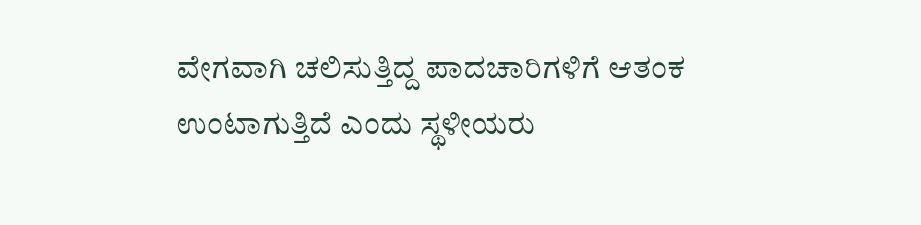ವೇಗವಾಗಿ ಚಲಿಸುತ್ತಿದ್ದ ಪಾದಚಾರಿಗಳಿಗೆ ಆತಂಕ ಉಂಟಾಗುತ್ತಿದೆ ಎಂದು ಸ್ಥಳೀಯರು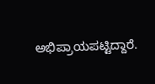ಅಭಿಪ್ರಾಯಪಟ್ಟಿದ್ದಾರೆ.